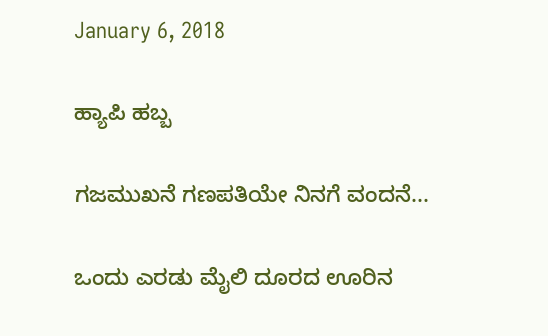January 6, 2018

ಹ್ಯಾಪಿ ಹಬ್ಬ

ಗಜಮುಖನೆ ಗಣಪತಿಯೇ ನಿನಗೆ ವಂದನೆ...

ಒಂದು ಎರಡು ಮೈಲಿ ದೂರದ ಊರಿನ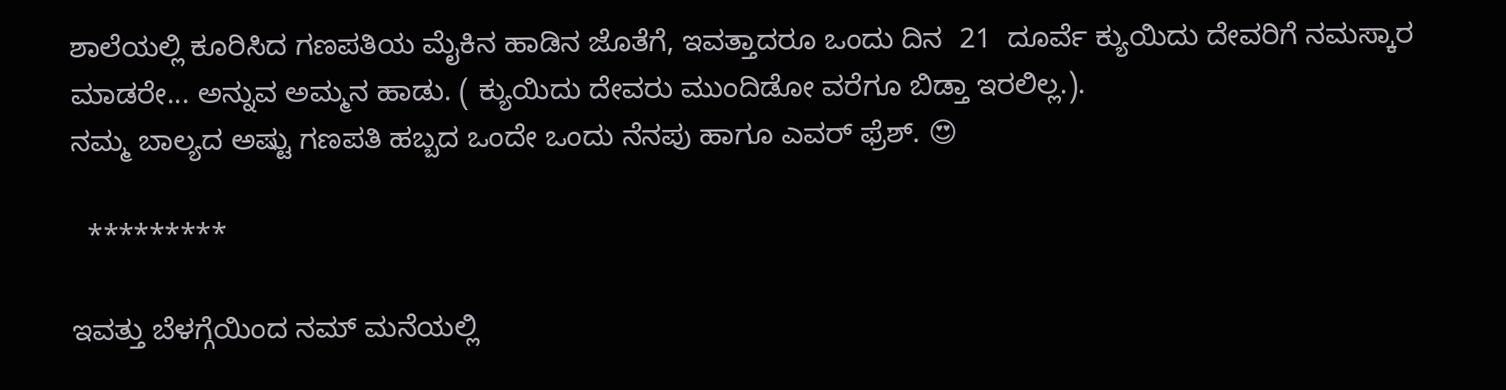ಶಾಲೆಯಲ್ಲಿ ಕೂರಿಸಿದ ಗಣಪತಿಯ ಮೈಕಿನ ಹಾಡಿನ ಜೊತೆಗೆ, ಇವತ್ತಾದರೂ ಒಂದು ದಿನ  21  ದೂರ್ವೆ ಕ್ಯುಯಿದು ದೇವರಿಗೆ ನಮಸ್ಕಾರ ಮಾಡರೇ... ಅನ್ನುವ ಅಮ್ಮನ ಹಾಡು. ( ಕ್ಯುಯಿದು ದೇವರು ಮುಂದಿಡೋ ವರೆಗೂ ಬಿಡ್ತಾ ಇರಲಿಲ್ಲ.).
ನಮ್ಮ ಬಾಲ್ಯದ ಅಷ್ಟು ಗಣಪತಿ ಹಬ್ಬದ ಒಂದೇ ಒಂದು ನೆನಪು ಹಾಗೂ ಎವರ್ ಫ್ರೆಶ್. 😍

  *********

ಇವತ್ತು ಬೆಳಗ್ಗೆಯಿಂದ ನಮ್ ಮನೆಯಲ್ಲಿ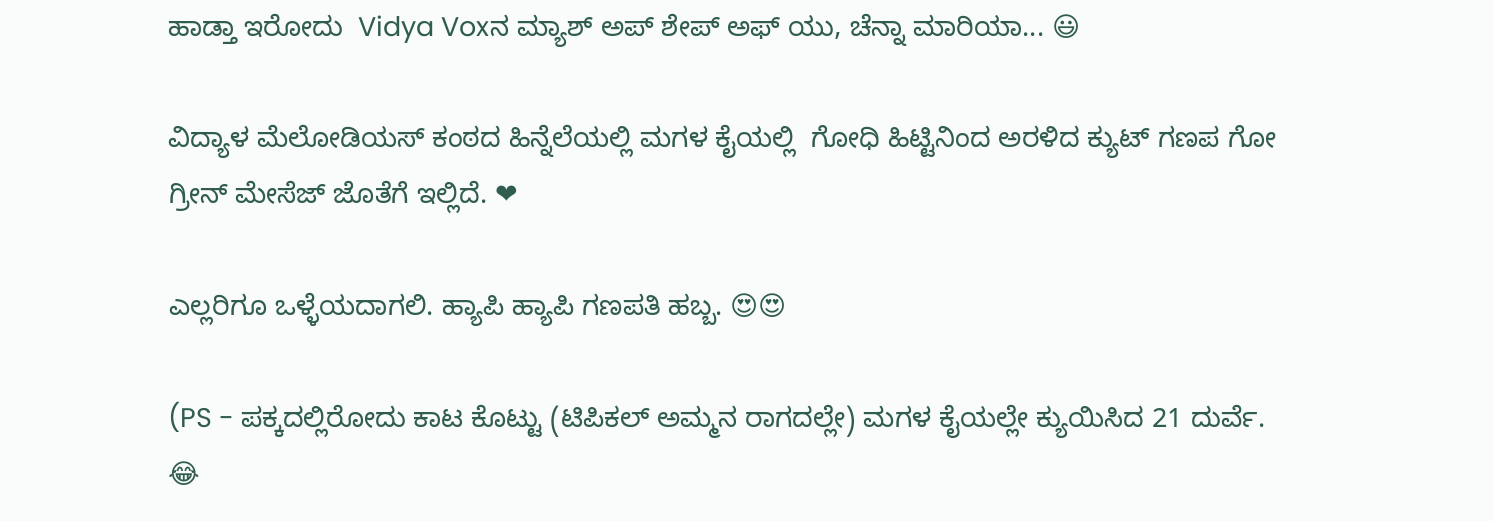ಹಾಡ್ತಾ ಇರೋದು  Vidya Voxನ ಮ್ಯಾಶ್ ಅಪ್ ಶೇಪ್ ಅಫ್ ಯು, ಚೆನ್ನಾ ಮಾರಿಯಾ... 😃

ವಿದ್ಯಾಳ ಮೆಲೋಡಿಯಸ್ ಕಂಠದ ಹಿನ್ನೆಲೆಯಲ್ಲಿ ಮಗಳ ಕೈಯಲ್ಲಿ  ಗೋಧಿ ಹಿಟ್ಟಿನಿಂದ ಅರಳಿದ ಕ್ಯುಟ್ ಗಣಪ ಗೋ ಗ್ರೀನ್ ಮೇಸೆಜ್ ಜೊತೆಗೆ ಇಲ್ಲಿದೆ. ❤

ಎಲ್ಲರಿಗೂ ಒಳ್ಳೆಯದಾಗಲಿ. ಹ್ಯಾಪಿ ಹ್ಯಾಪಿ ಗಣಪತಿ ಹಬ್ಬ. 😍😍

(PS - ಪಕ್ಕದಲ್ಲಿರೋದು ಕಾಟ ಕೊಟ್ಟು (ಟಿಪಿಕಲ್ ಅಮ್ಮನ ರಾಗದಲ್ಲೇ) ಮಗಳ ಕೈಯಲ್ಲೇ ಕ್ಯುಯಿಸಿದ 21 ದುರ್ವೆ. 😂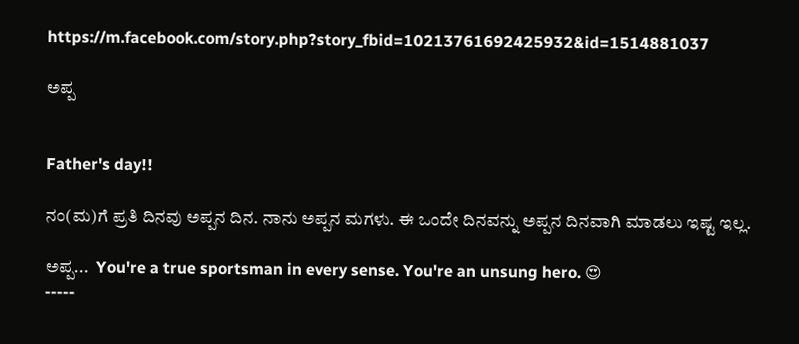https://m.facebook.com/story.php?story_fbid=10213761692425932&id=1514881037

ಅಪ್ಪ


Father's day!!

ನಂ(ಮ)ಗೆ ಪ್ರತಿ ದಿನವು ಅಪ್ಪನ ದಿನ. ನಾನು ಅಪ್ಪನ ಮಗಳು. ಈ ಒಂದೇ ದಿನವನ್ನು ಅಪ್ಪನ ದಿನವಾಗಿ ಮಾಡಲು ಇಷ್ಟ ಇಲ್ಲ.

ಅಪ್ಪ...  You're a true sportsman in every sense. You're an unsung hero. 😍
-----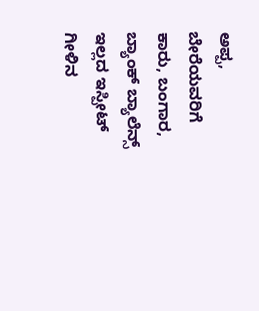ಅಪ್ಪ, ಬೇರೆಯವರಿಗೆ ಕಾರು, ಬಂಗಾರ, ಬ್ಯಾಂಕ್ ಬ್ಯಾಲೆನ್ಸ್ ಇಲ್ಲದ ಇಸ್ಪೀಟ್ ಗೀಳಿನ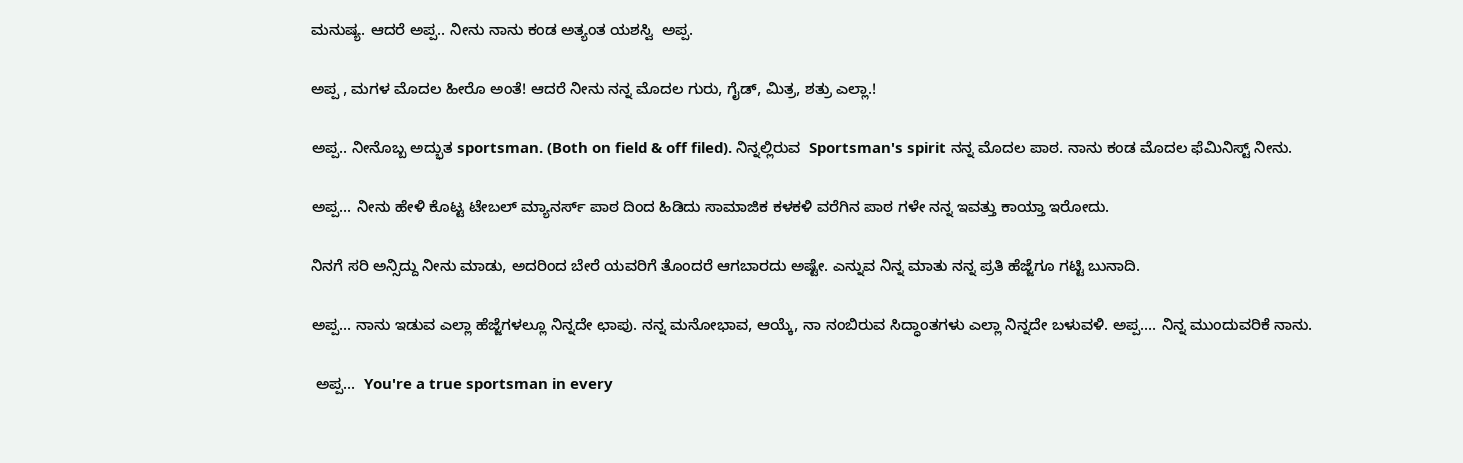ಮನುಷ್ಯ. ಆದರೆ ಅಪ್ಪ.. ನೀನು ನಾನು ಕಂಡ ಅತ್ಯಂತ ಯಶಸ್ವಿ  ಅಪ್ಪ.

ಅಪ್ಪ , ಮಗಳ ಮೊದಲ ಹೀರೊ ಅಂತೆ! ಆದರೆ ನೀನು ನನ್ನ ಮೊದಲ ಗುರು, ಗೈಡ್, ಮಿತ್ರ, ಶತ್ರು ಎಲ್ಲಾ.!

ಅಪ್ಪ.. ನೀನೊಬ್ಬ ಅದ್ಭುತ sportsman. (Both on field & off filed). ನಿನ್ನಲ್ಲಿರುವ  Sportsman's spirit ನನ್ನ ಮೊದಲ ಪಾಠ. ನಾನು ಕಂಡ ಮೊದಲ ಫೆಮಿನಿಸ್ಟ್ ನೀನು.

ಅಪ್ಪ... ನೀನು ಹೇಳಿ ಕೊಟ್ಟ ಟೇಬಲ್ ಮ್ಯಾನರ್ಸ್ ಪಾಠ ದಿಂದ ಹಿಡಿದು ಸಾಮಾಜಿಕ ಕಳಕಳಿ ವರೆಗಿನ ಪಾಠ ಗಳೇ ನನ್ನ ಇವತ್ತು ಕಾಯ್ತಾ ಇರೋದು.

ನಿನಗೆ ಸರಿ ಅನ್ಸಿದ್ದು ನೀನು ಮಾಡು, ಅದರಿಂದ ಬೇರೆ ಯವರಿಗೆ ತೊಂದರೆ ಆಗಬಾರದು ಅಷ್ಟೇ. ಎನ್ನುವ ನಿನ್ನ ಮಾತು ನನ್ನ ಪ್ರತಿ ಹೆಜ್ಜೆಗೂ ಗಟ್ಟಿ ಬುನಾದಿ.

ಅಪ್ಪ... ನಾನು ಇಡುವ ಎಲ್ಲಾ ಹೆಜ್ಜೆಗಳಲ್ಲೂ ನಿನ್ನದೇ ಛಾಪು. ನನ್ನ ಮನೋಭಾವ, ಆಯ್ಕೆ, ನಾ ನಂಬಿರುವ ಸಿದ್ಧಾಂತಗಳು ಎಲ್ಲಾ ನಿನ್ನದೇ ಬಳುವಳಿ. ಅಪ್ಪ.... ನಿನ್ನ ಮುಂದುವರಿಕೆ ನಾನು.

 ಅಪ್ಪ...  You're a true sportsman in every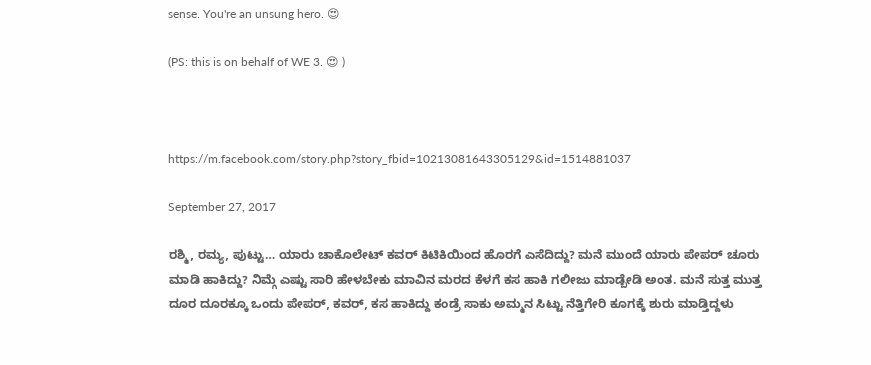sense. You're an unsung hero. 😍

(PS: this is on behalf of WE 3. 😍 )



https://m.facebook.com/story.php?story_fbid=10213081643305129&id=1514881037

September 27, 2017

ರಶ್ಮಿ, ರಮ್ಯ, ಪುಟ್ಟು… ಯಾರು ಚಾಕೊಲೇಟ್ ಕವರ್ ಕಿಟಿಕಿಯಿಂದ ಹೊರಗೆ ಎಸೆದಿದ್ದು? ಮನೆ ಮುಂದೆ ಯಾರು ಪೇಪರ್ ಚೂರು ಮಾಡಿ ಹಾಕಿದ್ದು? ನಿಮ್ಗೆ ಎಷ್ಟು ಸಾರಿ ಹೇಳಬೇಕು ಮಾವಿನ ಮರದ ಕೆಳಗೆ ಕಸ ಹಾಕಿ ಗಲೀಜು ಮಾಡ್ಬೇಡಿ ಅಂತ. ಮನೆ ಸುತ್ತ ಮುತ್ತ ದೂರ ದೂರಕ್ಕೂ ಒಂದು ಪೇಪರ್, ಕವರ್, ಕಸ ಹಾಕಿದ್ದು ಕಂಡ್ರೆ ಸಾಕು ಅಮ್ಮನ ಸಿಟ್ಟು ನೆತ್ತಿಗೇರಿ ಕೂಗಕ್ಕೆ ಶುರು ಮಾಡ್ತಿದ್ದಳು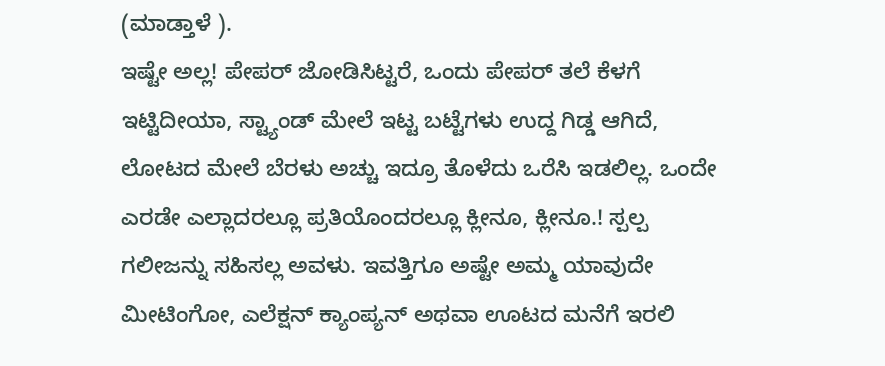(ಮಾಡ್ತಾಳೆ ).
ಇಷ್ಟೇ ಅಲ್ಲ! ಪೇಪರ್ ಜೋಡಿಸಿಟ್ಟರೆ, ಒಂದು ಪೇಪರ್ ತಲೆ ಕೆಳಗೆ ಇಟ್ಟಿದೀಯಾ, ಸ್ಟ್ಯಾಂಡ್ ಮೇಲೆ ಇಟ್ಟ ಬಟ್ಟೆಗಳು ಉದ್ದ ಗಿಡ್ಡ ಆಗಿದೆ, ಲೋಟದ ಮೇಲೆ ಬೆರಳು ಅಚ್ಚು ಇದ್ರೂ ತೊಳೆದು ಒರೆಸಿ ಇಡಲಿಲ್ಲ. ಒಂದೇ ಎರಡೇ ಎಲ್ಲಾದರಲ್ಲೂ ಪ್ರತಿಯೊಂದರಲ್ಲೂ ಕ್ಲೀನೂ, ಕ್ಲೀನೂ.! ಸ್ಪಲ್ಪ ಗಲೀಜನ್ನು ಸಹಿಸಲ್ಲ ಅವಳು. ಇವತ್ತಿಗೂ ಅಷ್ಟೇ ಅಮ್ಮ ಯಾವುದೇ ಮೀಟಿಂಗೋ, ಎಲೆಕ್ಷನ್ ಕ್ಯಾಂಪ್ಯನ್ ಅಥವಾ ಊಟದ ಮನೆಗೆ ಇರಲಿ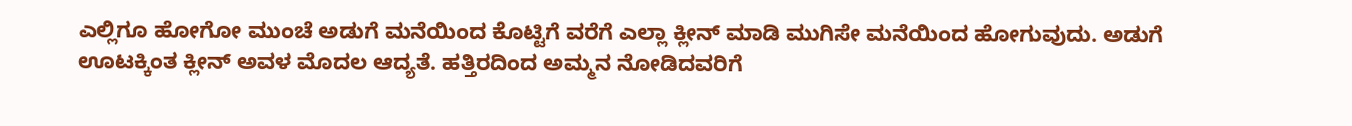ಎಲ್ಲಿಗೂ ಹೋಗೋ ಮುಂಚೆ ಅಡುಗೆ ಮನೆಯಿಂದ ಕೊಟ್ಟಿಗೆ ವರೆಗೆ ಎಲ್ಲಾ ಕ್ಲೀನ್ ಮಾಡಿ ಮುಗಿಸೇ ಮನೆಯಿಂದ ಹೋಗುವುದು. ಅಡುಗೆ ಊಟಕ್ಕಿಂತ ಕ್ಲೀನ್ ಅವಳ ಮೊದಲ ಆದ್ಯತೆ. ಹತ್ತಿರದಿಂದ ಅಮ್ಮನ ನೋಡಿದವರಿಗೆ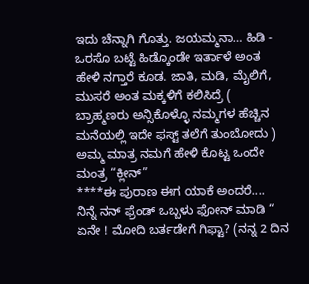ಇದು ಚೆನ್ನಾಗಿ ಗೊತ್ತು. ಜಯಮ್ಮನಾ… ಹಿಡಿ - ಒರಸೊ ಬಟ್ಟೆ ಹಿಡ್ಕೊಂಡೇ ಇರ್ತಾಳೆ ಅಂತ ಹೇಳಿ ನಗ್ತಾರೆ ಕೂಡ. ಜಾತಿ, ಮಡಿ, ಮೈಲಿಗೆ, ಮುಸರೆ ಅಂತ ಮಕ್ಕಳಿಗೆ ಕಲಿಸಿದ್ರೆ ( ಬ್ರಾಹ್ಮಣರು ಅನ್ಸಿಕೊಳ್ಳೊ ನಮ್ಮಗಳ ಹೆಚ್ಚಿನ ಮನೆಯಲ್ಲಿ ಇದೇ ಫಸ್ಟ್ ತಲೆಗೆ ತುಂಬೋದು ) ಅಮ್ಮ ಮಾತ್ರ ನಮಗೆ ಹೇಳಿ ಕೊಟ್ಟ ಒಂದೇ ಮಂತ್ರ “ಕ್ಲೀನ್”
****ಈ ಪುರಾಣ ಈಗ ಯಾಕೆ ಅಂದರೆ....
ನಿನ್ನೆ ನನ್ ಫ್ರೆಂಡ್ ಒಬ್ಬಳು ಫೋನ್ ಮಾಡಿ “ ಏನೇ ! ಮೋದಿ ಬರ್ತಡೇಗೆ ಗಿಫ್ಟಾ? (ನನ್ನ 2 ದಿನ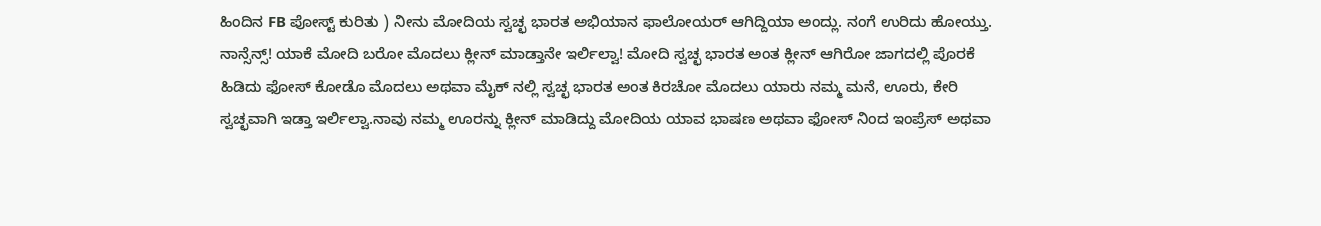ಹಿಂದಿನ FB ಪೋಸ್ಟ್ ಕುರಿತು ) ನೀನು ಮೋದಿಯ ಸ್ವಚ್ಛ ಭಾರತ ಅಭಿಯಾನ ಫಾಲೋಯರ್ ಆಗಿದ್ದಿಯಾ ಅಂದ್ಲು. ನಂಗೆ ಉರಿದು ಹೋಯ್ತು.
ನಾನ್ಸೆನ್ಸ್! ಯಾಕೆ ಮೋದಿ ಬರೋ ಮೊದಲು ಕ್ಲೀನ್ ಮಾಡ್ತಾನೇ ಇರ್ಲಿಲ್ವಾ! ಮೋದಿ ಸ್ವಚ್ಛ ಭಾರತ ಅಂತ ಕ್ಲೀನ್ ಆಗಿರೋ ಜಾಗದಲ್ಲಿ ಪೊರಕೆ ಹಿಡಿದು ಫೋಸ್ ಕೋಡೊ ಮೊದಲು ಅಥವಾ ಮೈಕ್ ನಲ್ಲಿ ಸ್ವಚ್ಛ ಭಾರತ ಅಂತ ಕಿರಚೋ ಮೊದಲು ಯಾರು ನಮ್ಮ ಮನೆ, ಊರು, ಕೇರಿ ಸ್ವಚ್ಛವಾಗಿ ಇಡ್ತಾ ಇರ್ಲಿಲ್ವಾ.ನಾವು ನಮ್ಮ ಊರನ್ನು ಕ್ಲೀನ್ ಮಾಡಿದ್ದು ಮೋದಿಯ ಯಾವ ಭಾಷಣ ಅಥವಾ ಫೋಸ್ ನಿಂದ ಇಂಪ್ರೆಸ್ ಅಥವಾ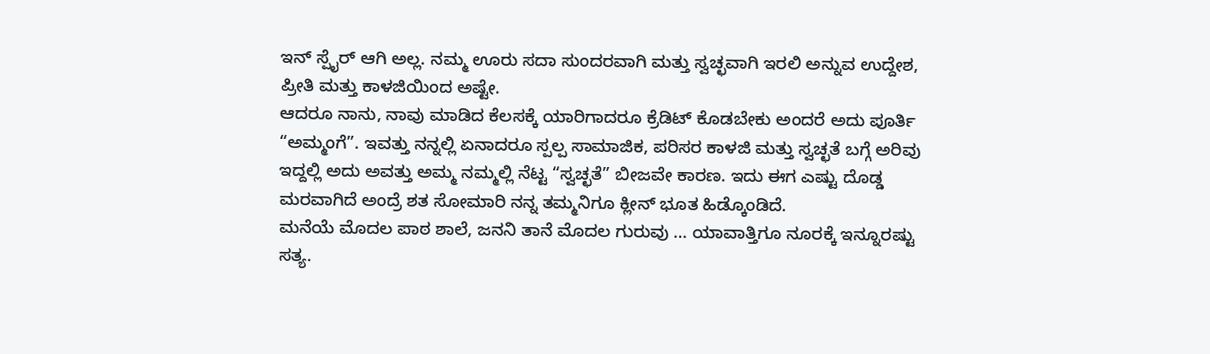ಇನ್ ಸ್ಪೈರ್ ಆಗಿ ಅಲ್ಲ. ನಮ್ಮ ಊರು ಸದಾ ಸುಂದರವಾಗಿ ಮತ್ತು ಸ್ವಚ್ಛವಾಗಿ ಇರಲಿ ಅನ್ನುವ ಉದ್ದೇಶ, ಪ್ರೀತಿ ಮತ್ತು ಕಾಳಜಿಯಿಂದ ಅಷ್ಟೇ.
ಆದರೂ ನಾನು, ನಾವು ಮಾಡಿದ ಕೆಲಸಕ್ಕೆ ಯಾರಿಗಾದರೂ ಕ್ರೆಡಿಟ್ ಕೊಡಬೇಕು ಅಂದರೆ ಅದು ಪೂರ್ತಿ “ಅಮ್ಮಂಗೆ”. ಇವತ್ತು ನನ್ನಲ್ಲಿ ಏನಾದರೂ ಸ್ಪಲ್ಪ ಸಾಮಾಜಿಕ, ಪರಿಸರ ಕಾಳಜಿ ಮತ್ತು ಸ್ವಚ್ಛತೆ ಬಗ್ಗೆ ಅರಿವು ಇದ್ದಲ್ಲಿ ಅದು ಅವತ್ತು ಅಮ್ಮ ನಮ್ಮಲ್ಲಿ ನೆಟ್ಟ “ಸ್ವಚ್ಛತೆ” ಬೀಜವೇ ಕಾರಣ. ಇದು ಈಗ ಎಷ್ಟು ದೊಡ್ಡ ಮರವಾಗಿದೆ ಅಂದ್ರೆ ಶತ ಸೋಮಾರಿ ನನ್ನ ತಮ್ಮನಿಗೂ ಕ್ಲೀನ್ ಭೂತ ಹಿಡ್ಕೊಂಡಿದೆ.
ಮನೆಯೆ ಮೊದಲ ಪಾಠ ಶಾಲೆ, ಜನನಿ ತಾನೆ ಮೊದಲ ಗುರುವು … ಯಾವಾತ್ತಿಗೂ ನೂರಕ್ಕೆ ಇನ್ನೂರಷ್ಟು ಸತ್ಯ.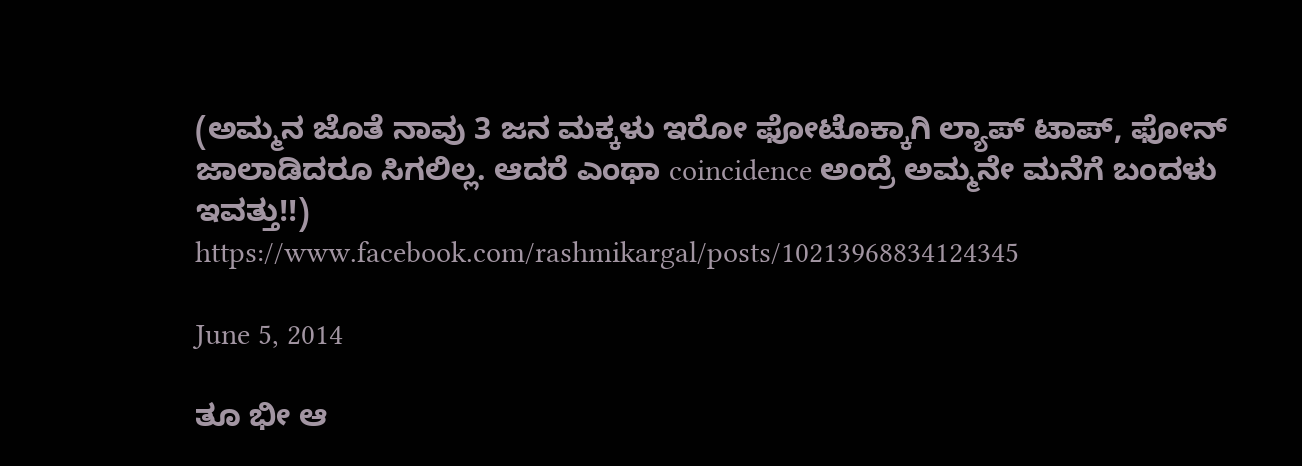(ಅಮ್ಮನ ಜೊತೆ ನಾವು 3 ಜನ ಮಕ್ಕಳು ಇರೋ ಫೋಟೊಕ್ಕಾಗಿ ಲ್ಯಾಪ್ ಟಾಪ್, ಫೋನ್ ಜಾಲಾಡಿದರೂ ಸಿಗಲಿಲ್ಲ. ಆದರೆ ಎಂಥಾ coincidence ಅಂದ್ರೆ ಅಮ್ಮನೇ ಮನೆಗೆ ಬಂದಳು ಇವತ್ತು!!)
https://www.facebook.com/rashmikargal/posts/10213968834124345

June 5, 2014

ತೂ ಭೀ ಆ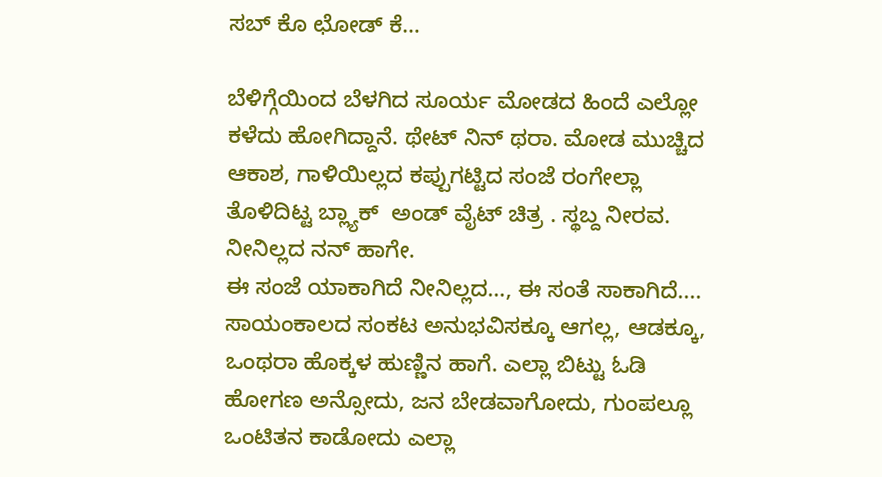ಸಬ್ ಕೊ ಛೋಡ್ ಕೆ…

ಬೆಳಿಗ್ಗೆಯಿಂದ ಬೆಳಗಿದ ಸೂರ್ಯ ಮೋಡದ ಹಿಂದೆ ಎಲ್ಲೋ ಕಳೆದು ಹೋಗಿದ್ದಾನೆ. ಥೇಟ್ ನಿನ್ ಥರಾ. ಮೋಡ ಮುಚ್ಚಿದ ಆಕಾಶ, ಗಾಳಿಯಿಲ್ಲದ ಕಪ್ಪುಗಟ್ಟಿದ ಸಂಜೆ ರಂಗೇಲ್ಲಾ ತೊಳಿದಿಟ್ಟ ಬ್ಲ್ಯಾಕ್  ಅಂಡ್ ವೈಟ್ ಚಿತ್ರ . ಸ್ಥಬ್ದ ನೀರವ. ನೀನಿಲ್ಲದ ನನ್ ಹಾಗೇ.
ಈ ಸಂಜೆ ಯಾಕಾಗಿದೆ ನೀನಿಲ್ಲದ…, ಈ ಸಂತೆ ಸಾಕಾಗಿದೆ....
ಸಾಯಂಕಾಲದ ಸಂಕಟ ಅನುಭವಿಸಕ್ಕೂ ಆಗಲ್ಲ, ಆಡಕ್ಕೂ, ಒಂಥರಾ ಹೊಕ್ಕಳ ಹುಣ್ಣಿನ ಹಾಗೆ. ಎಲ್ಲಾ ಬಿಟ್ಟು ಓಡಿ ಹೋಗಣ ಅನ್ಸೋದು, ಜನ ಬೇಡವಾಗೋದು, ಗುಂಪಲ್ಲೂ ಒಂಟಿತನ ಕಾಡೋದು ಎಲ್ಲಾ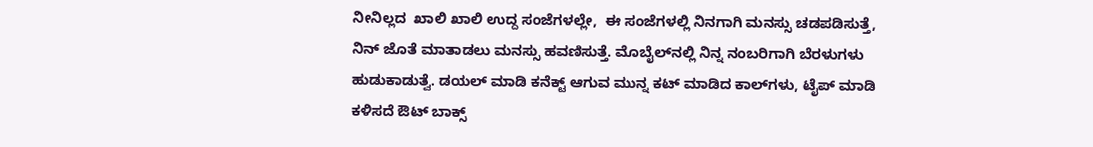ನೀನಿಲ್ಲದ  ಖಾಲಿ ಖಾಲಿ ಉದ್ದ ಸಂಜೆಗಳಲ್ಲೇ,  ಈ ಸಂಜೆಗಳಲ್ಲಿ ನಿನಗಾಗಿ ಮನಸ್ಸು ಚಡಪಡಿಸುತ್ತೆ, ನಿನ್ ಜೊತೆ ಮಾತಾಡಲು ಮನಸ್ಸು ಹವಣಿಸುತ್ತೆ. ಮೊಬೈಲ್‌ನಲ್ಲಿ ನಿನ್ನ ನಂಬರಿಗಾಗಿ ಬೆರಳುಗಳು ಹುಡುಕಾಡುತ್ವೆ. ಡಯಲ್ ಮಾಡಿ ಕನೆಕ್ಟ್ ಆಗುವ ಮುನ್ನ ಕಟ್ ಮಾಡಿದ ಕಾಲ್‌ಗಳು, ಟೈಪ್ ಮಾಡಿ ಕಳಿಸದೆ ಔಟ್ ಬಾಕ್ಸ್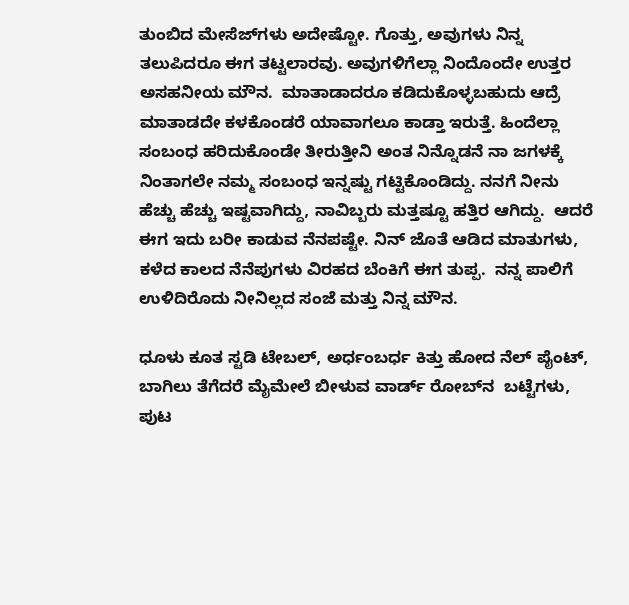ತುಂಬಿದ ಮೇಸೆಜ್‌ಗಳು ಅದೇಷ್ಟೋ. ಗೊತ್ತು, ಅವುಗಳು ನಿನ್ನ ತಲುಪಿದರೂ ಈಗ ತಟ್ಟಲಾರವು. ಅವುಗಳಿಗೆಲ್ಲಾ ನಿಂದೊಂದೇ ಉತ್ತರ ಅಸಹನೀಯ ಮೌನ.  ಮಾತಾಡಾದರೂ ಕಡಿದುಕೊಳ್ಳಬಹುದು ಆದ್ರೆ ಮಾತಾಡದೇ ಕಳಕೊಂಡರೆ ಯಾವಾಗಲೂ ಕಾಡ್ತಾ ಇರುತ್ತೆ. ಹಿಂದೆಲ್ಲಾ ಸಂಬಂಧ ಹರಿದುಕೊಂಡೇ ತೀರುತ್ತೀನಿ ಅಂತ ನಿನ್ನೊಡನೆ ನಾ ಜಗಳಕ್ಕೆ ನಿಂತಾಗಲೇ ನಮ್ಮ ಸಂಬಂಧ ಇನ್ನಷ್ಟು ಗಟ್ಟಿಕೊಂಡಿದ್ದು. ನನಗೆ ನೀನು ಹೆಚ್ಚು ಹೆಚ್ಚು ಇಷ್ಟವಾಗಿದ್ದು, ನಾವಿಬ್ಬರು ಮತ್ತಷ್ಟೂ ಹತ್ತಿರ ಆಗಿದ್ದು.  ಆದರೆ ಈಗ ಇದು ಬರೀ ಕಾಡುವ ನೆನಪಷ್ಟೇ. ನಿನ್ ಜೊತೆ ಆಡಿದ ಮಾತುಗಳು, ಕಳೆದ ಕಾಲದ ನೆನೆಪುಗಳು ವಿರಹದ ಬೆಂಕಿಗೆ ಈಗ ತುಪ್ಪ.  ನನ್ನ ಪಾಲಿಗೆ  ಉಳಿದಿರೊದು ನೀನಿಲ್ಲದ ಸಂಜೆ ಮತ್ತು ನಿನ್ನ ಮೌನ.

ಧೂಳು ಕೂತ ಸ್ಟಡಿ ಟೇಬಲ್, ಅರ್ಧಂಬರ್ಧ ಕಿತ್ತು ಹೋದ ನೆಲ್ ಪೈಂಟ್, ಬಾಗಿಲು ತೆಗೆದರೆ ಮೈಮೇಲೆ ಬೀಳುವ ವಾರ್ಡ್ ರೋಬ್‌ನ  ಬಟ್ಟೆಗಳು, ಪುಟ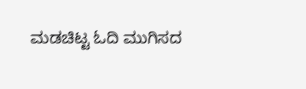ಮಡಚಿಟ್ಟ ಓದಿ ಮುಗಿಸದ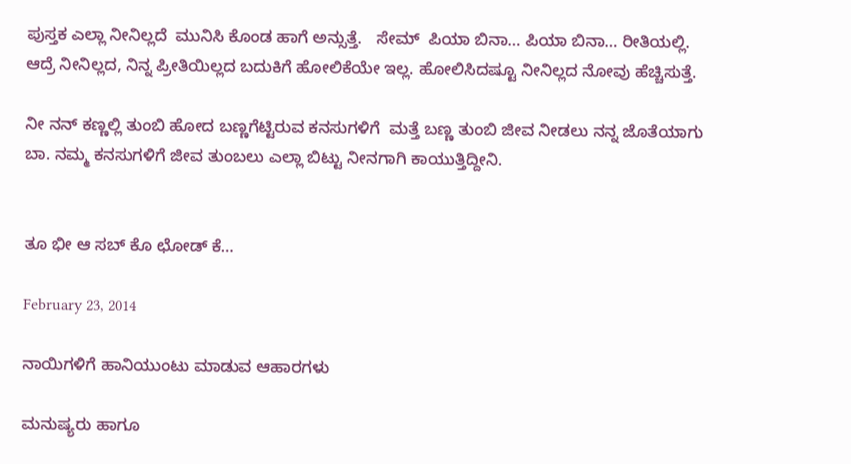ಪುಸ್ತಕ ಎಲ್ಲಾ ನೀನಿಲ್ಲದೆ  ಮುನಿಸಿ ಕೊಂಡ ಹಾಗೆ ಅನ್ಸುತ್ತೆ.   ಸೇಮ್  ಪಿಯಾ ಬಿನಾ… ಪಿಯಾ ಬಿನಾ… ರೀತಿಯಲ್ಲಿ. ಆದ್ರೆ ನೀನಿಲ್ಲದ, ನಿನ್ನ ಪ್ರೀತಿಯಿಲ್ಲದ ಬದುಕಿಗೆ ಹೋಲಿಕೆಯೇ ಇಲ್ಲ. ಹೋಲಿಸಿದಷ್ಟೂ ನೀನಿಲ್ಲದ ನೋವು ಹೆಚ್ಚಿಸುತ್ತೆ.

ನೀ ನನ್ ಕಣ್ಣಲ್ಲಿ ತುಂಬಿ ಹೋದ ಬಣ್ಣಗೆಟ್ಟಿರುವ ಕನಸುಗಳಿಗೆ  ಮತ್ತೆ ಬಣ್ಣ ತುಂಬಿ ಜೀವ ನೀಡಲು ನನ್ನ ಜೊತೆಯಾಗು ಬಾ. ನಮ್ಮ ಕನಸುಗಳಿಗೆ ಜೀವ ತುಂಬಲು ಎಲ್ಲಾ ಬಿಟ್ಟು ನೀನಗಾಗಿ ಕಾಯುತ್ತಿದ್ದೀನಿ.


ತೂ ಭೀ ಆ ಸಬ್ ಕೊ ಛೋಡ್ ಕೆ…

February 23, 2014

ನಾಯಿಗಳಿಗೆ ಹಾನಿಯುಂಟು ಮಾಡುವ ಆಹಾರಗಳು

ಮನುಷ್ಯರು ಹಾಗೂ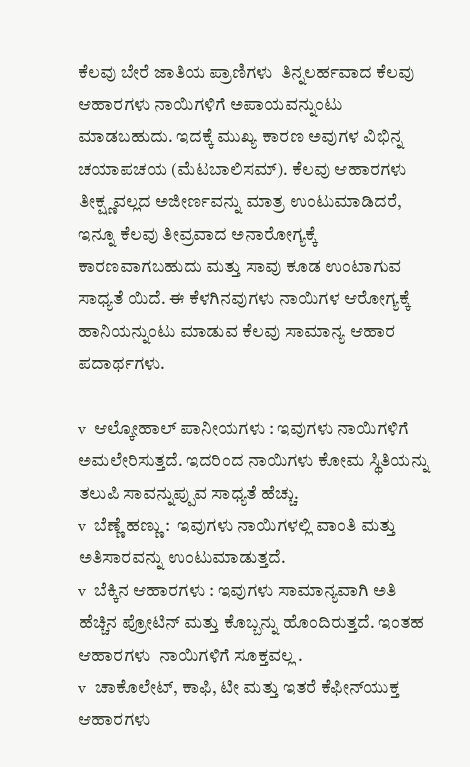ಕೆಲವು ಬೇರೆ ಜಾತಿಯ ಪ್ರಾಣಿಗಳು  ತಿನ್ನಲರ್ಹವಾದ ಕೆಲವು ಆಹಾರಗಳು ನಾಯಿಗಳಿಗೆ ಅಪಾಯವನ್ನುಂಟು ಮಾಡಬಹುದು. ಇದಕ್ಕೆ ಮುಖ್ಯ ಕಾರಣ ಅವುಗಳ ವಿಭಿನ್ನ ಚಯಾಪಚಯ (ಮೆಟಬಾಲಿಸಮ್). ಕೆಲವು ಆಹಾರಗಳು ತೀಕ್ಷ್ಣವಲ್ಲದ ಅಜೀರ್ಣವನ್ನು ಮಾತ್ರ ಉಂಟುಮಾಡಿದರೆ, ಇನ್ನೂ ಕೆಲವು ತೀವ್ರವಾದ ಅನಾರೋಗ್ಯಕ್ಕೆ ಕಾರಣವಾಗಬಹುದು ಮತ್ತು ಸಾವು ಕೂಡ ಉಂಟಾಗುವ ಸಾಧ್ಯತೆ ಯಿದೆ. ಈ ಕೆಳಗಿನವುಗಳು ನಾಯಿಗಳ ಆರೋಗ್ಯಕ್ಕೆ ಹಾನಿಯನ್ನುಂಟು ಮಾಡುವ ಕೆಲವು ಸಾಮಾನ್ಯ ಆಹಾರ ಪದಾರ್ಥಗಳು.

v  ಆಲ್ಕೋಹಾಲ್ ಪಾನೀಯಗಳು : ಇವುಗಳು ನಾಯಿಗಳಿಗೆ ಅಮಲೇರಿಸುತ್ತದೆ. ಇದರಿಂದ ನಾಯಿಗಳು ಕೋಮ ಸ್ಥಿತಿಯನ್ನು ತಲುಪಿ ಸಾವನ್ನುಪ್ಪುವ ಸಾಧ್ಯತೆ ಹೆಚ್ಚು.
v  ಬೆಣ್ಣೆ ಹಣ್ಣು :  ಇವುಗಳು ನಾಯಿಗಳಲ್ಲಿ ವಾಂತಿ ಮತ್ತು ಅತಿಸಾರವನ್ನು ಉಂಟುಮಾಡುತ್ತದೆ.
v  ಬೆಕ್ಕಿನ ಆಹಾರಗಳು : ಇವುಗಳು ಸಾಮಾನ್ಯವಾಗಿ ಅತಿ ಹೆಚ್ಚಿನ ಪ್ರೋಟಿನ್ ಮತ್ತು ಕೊಬ್ಬನ್ನು ಹೊಂದಿರುತ್ತದೆ. ಇಂತಹ ಆಹಾರಗಳು  ನಾಯಿಗಳಿಗೆ ಸೂಕ್ತವಲ್ಲ .
v  ಚಾಕೊಲೇಟ್, ಕಾಫಿ, ಟೀ ಮತ್ತು ಇತರೆ ಕೆಫೀನ್‌ಯುಕ್ತ ಆಹಾರಗಳು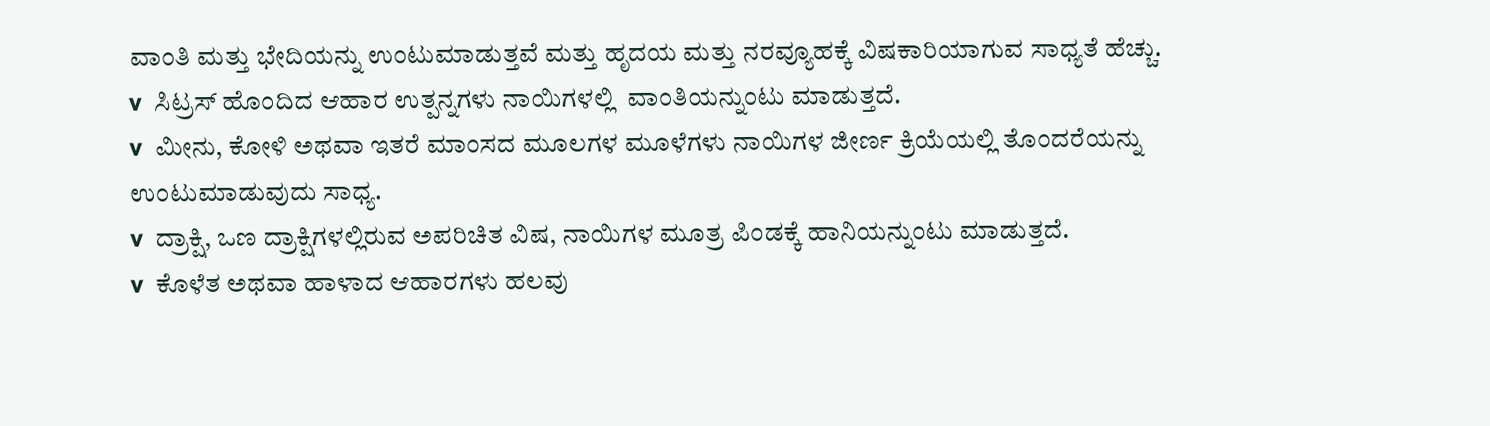ವಾಂತಿ ಮತ್ತು ಭೇದಿಯನ್ನು ಉಂಟುಮಾಡುತ್ತವೆ ಮತ್ತು ಹೃದಯ ಮತ್ತು ನರವ್ಯೂಹಕ್ಕೆ ವಿಷಕಾರಿಯಾಗುವ ಸಾಧ್ಯತೆ ಹೆಚ್ಚು.
v  ಸಿಟ್ರಸ್‌ ಹೊಂದಿದ ಆಹಾರ ಉತ್ಪನ್ನಗಳು ನಾಯಿಗಳಲ್ಲಿ  ವಾಂತಿಯನ್ನುಂಟು ಮಾಡುತ್ತದೆ.
v  ಮೀನು, ಕೋಳಿ ಅಥವಾ ಇತರೆ ಮಾಂಸದ ಮೂಲಗಳ ಮೂಳೆಗಳು ನಾಯಿಗಳ ಜೀರ್ಣ ಕ್ರಿಯೆಯಲ್ಲಿ ತೊಂದರೆಯನ್ನು ಉಂಟುಮಾಡುವುದು ಸಾಧ್ಯ.
v  ದ್ರಾಕ್ಷಿ, ಒಣ ದ್ರಾಕ್ಷಿಗಳಲ್ಲಿರುವ ಅಪರಿಚಿತ ವಿಷ, ನಾಯಿಗಳ ಮೂತ್ರ ಪಿಂಡಕ್ಕೆ ಹಾನಿಯನ್ನುಂಟು ಮಾಡುತ್ತದೆ.
v  ಕೊಳೆತ ಅಥವಾ ಹಾಳಾದ ಆಹಾರಗಳು ಹಲವು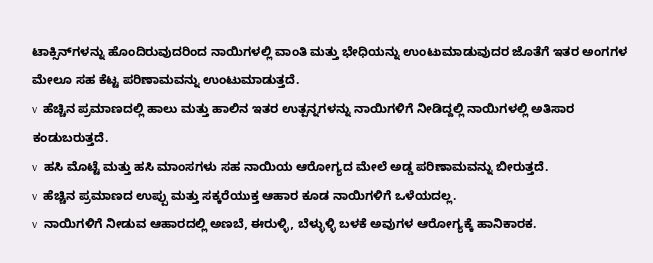ಟಾಕ್ಸಿನ್‌ಗಳನ್ನು ಹೊಂದಿರುವುದರಿಂದ ನಾಯಿಗಳಲ್ಲಿ ವಾಂತಿ ಮತ್ತು ಭೇಧಿಯನ್ನು ಉಂಟುಮಾಡುವುದರ ಜೊತೆಗೆ ಇತರ ಅಂಗಗಳ ಮೇಲೂ ಸಹ ಕೆಟ್ಟ ಪರಿಣಾಮವನ್ನು ಉಂಟುಮಾಡುತ್ತದೆ.
v  ಹೆಚ್ಚಿನ ಪ್ರಮಾಣದಲ್ಲಿ ಹಾಲು ಮತ್ತು ಹಾಲಿನ ಇತರ ಉತ್ಪನ್ನಗಳನ್ನು ನಾಯಿಗಳಿಗೆ ನೀಡಿದ್ದಲ್ಲಿ ನಾಯಿಗಳಲ್ಲಿ ಅತಿಸಾರ ಕಂಡುಬರುತ್ತದೆ.
v  ಹಸಿ ಮೊಟ್ಟೆ ಮತ್ತು ಹಸಿ ಮಾಂಸಗಳು ಸಹ ನಾಯಿಯ ಆರೋಗ್ಯದ ಮೇಲೆ ಅಡ್ಡ ಪರಿಣಾಮವನ್ನು ಬೀರುತ್ತದೆ.
v  ಹೆಚ್ಚಿನ ಪ್ರಮಾಣದ ಉಪ್ಪು ಮತ್ತು ಸಕ್ಕರೆಯುಕ್ತ ಆಹಾರ ಕೂಡ ನಾಯಿಗಳಿಗೆ ಒಳೆಯದಲ್ಲ.
v  ನಾಯಿಗಳಿಗೆ ನೀಡುವ ಆಹಾರದಲ್ಲಿ ಅಣಬೆ, ಈರುಳ್ಳಿ, ಬೆಳ್ಳುಳ್ಳಿ ಬಳಕೆ ಅವುಗಳ ಆರೋಗ್ಯಕ್ಕೆ ಹಾನಿಕಾರಕ.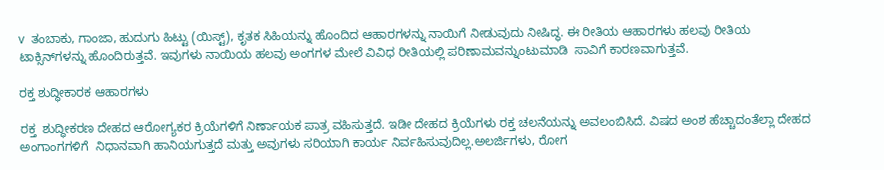v  ತಂಬಾಕು, ಗಾಂಜಾ, ಹುದುಗು ಹಿಟ್ಟು (ಯಿಸ್ಟ್), ಕೃತಕ ಸಿಹಿಯನ್ನು ಹೊಂದಿದ ಆಹಾರಗಳನ್ನು ನಾಯಿಗೆ ನೀಡುವುದು ನೀಷಿದ್ಧ. ಈ ರೀತಿಯ ಆಹಾರಗಳು ಹಲವು ರೀತಿಯ ಟಾಕ್ಸಿನ್‌ಗಳನ್ನು ಹೊಂದಿರುತ್ತವೆ. ಇವುಗಳು ನಾಯಿಯ ಹಲವು ಅಂಗಗಳ ಮೇಲೆ ವಿವಿಧ ರೀತಿಯಲ್ಲಿ ಪರಿಣಾಮವನ್ನುಂಟುಮಾಡಿ  ಸಾವಿಗೆ ಕಾರಣವಾಗುತ್ತವೆ.

ರಕ್ತ ಶುದ್ಧೀಕಾರಕ ಆಹಾರಗಳು

ರಕ್ತ  ಶುದ್ಧೀಕರಣ ದೇಹದ ಆರೋಗ್ಯಕರ ಕ್ರಿಯೆಗಳಿಗೆ ನಿರ್ಣಾಯಕ ಪಾತ್ರ ವಹಿಸುತ್ತದೆ. ಇಡೀ ದೇಹದ ಕ್ರಿಯೆಗಳು ರಕ್ತ ಚಲನೆಯನ್ನು ಅವಲಂಬಿಸಿದೆ. ವಿಷದ ಅಂಶ ಹೆಚ್ಚಾದಂತೆಲ್ಲಾ ದೇಹದ ಅಂಗಾಂಗಗಳಿಗೆ  ನಿಧಾನವಾಗಿ ಹಾನಿಯಗುತ್ತದೆ ಮತ್ತು ಅವುಗಳು ಸರಿಯಾಗಿ ಕಾರ್ಯ ನಿರ್ವಹಿಸುವುದಿಲ್ಲ.ಅಲರ್ಜಿಗಳು, ರೋಗ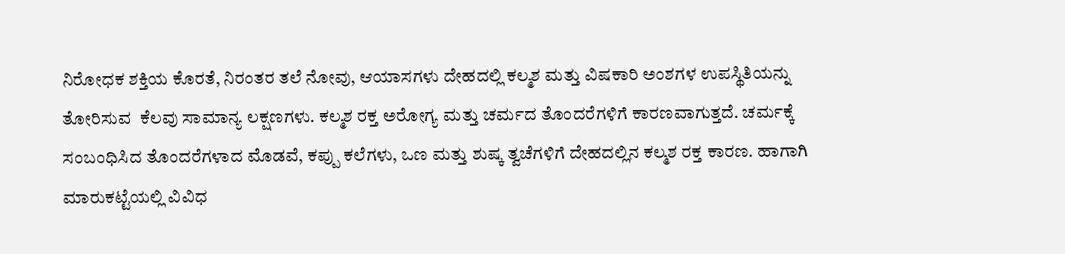ನಿರೋಧಕ ಶಕ್ತಿಯ ಕೊರತೆ, ನಿರಂತರ ತಲೆ ನೋವು, ಆಯಾಸಗಳು ದೇಹದಲ್ಲಿ ಕಲ್ಮಶ ಮತ್ತು ವಿಷಕಾರಿ ಅಂಶಗಳ ಉಪಸ್ಥಿತಿಯನ್ನು  ತೋರಿಸುವ  ಕೆಲವು ಸಾಮಾನ್ಯ ಲಕ್ಷಣಗಳು. ಕಲ್ಮಶ ರಕ್ತ ಅರೋಗ್ಯ ಮತ್ತು ಚರ್ಮದ ತೊಂದರೆಗಳಿಗೆ ಕಾರಣವಾಗುತ್ತದೆ. ಚರ್ಮಕ್ಕೆ ಸಂಬಂಧಿಸಿದ ತೊಂದರೆಗಳಾದ ಮೊಡವೆ, ಕಪ್ಪು ಕಲೆಗಳು, ಒಣ ಮತ್ತು ಶುಷ್ಕ ತ್ವಚೆಗಳಿಗೆ ದೇಹದಲ್ಲಿನ ಕಲ್ಮಶ ರಕ್ತ ಕಾರಣ. ಹಾಗಾಗಿ ಮಾರುಕಟ್ಟೆಯಲ್ಲಿ ವಿವಿಧ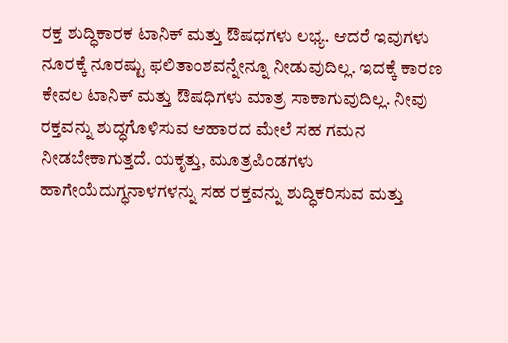ರಕ್ತ ಶುದ್ಧಿಕಾರಕ ಟಾನಿಕ್ ಮತ್ತು ಔಷಧಗಳು ಲಭ್ಯ. ಆದರೆ ಇವುಗಳು ನೂರಕ್ಕೆ ನೂರಷ್ಟು ಫಲಿತಾಂಶವನ್ನೇನ್ನೂ ನೀಡುವುದಿಲ್ಲ. ಇದಕ್ಕೆ ಕಾರಣ ಕೇವಲ ಟಾನಿಕ್ ಮತ್ತು ಔಷಧಿಗಳು ಮಾತ್ರ ಸಾಕಾಗುವುದಿಲ್ಲ. ನೀವು  ರಕ್ತವನ್ನು ಶುದ್ಧಗೊಳಿಸುವ ಆಹಾರದ ಮೇಲೆ ಸಹ ಗಮನ ನೀಡಬೇಕಾಗುತ್ತದೆ. ಯಕೃತ್ತು, ಮೂತ್ರಪಿಂಡಗಳು  ಹಾಗೇಯೆದುಗ್ಧನಾಳಗಳನ್ನು ಸಹ ರಕ್ತವನ್ನು ಶುದ್ಧಿಕರಿಸುವ ಮತ್ತು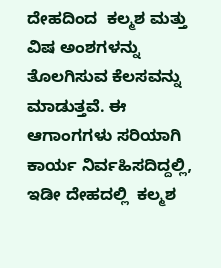ದೇಹದಿಂದ  ಕಲ್ಮಶ ಮತ್ತು ವಿಷ ಅಂಶಗಳನ್ನು ತೊಲಗಿಸುವ ಕೆಲಸವನ್ನು ಮಾಡುತ್ತವೆ. ಈ ಆಗಾಂಗಗಳು ಸರಿಯಾಗಿ ಕಾರ್ಯ ನಿರ್ವಹಿಸದಿದ್ದಲ್ಲಿ, ಇಡೀ ದೇಹದಲ್ಲಿ  ಕಲ್ಮಶ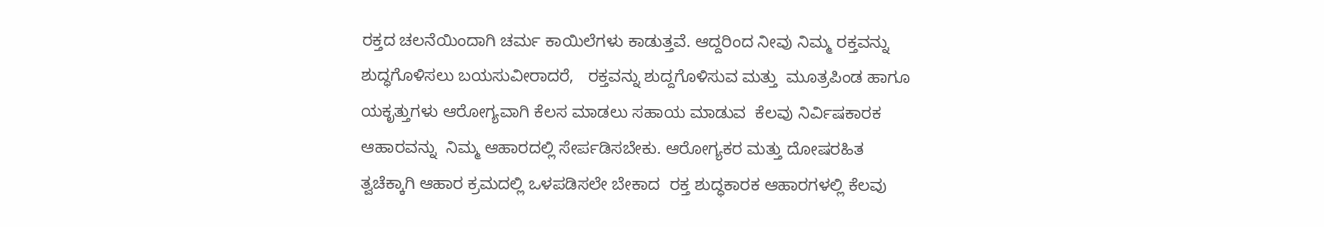ರಕ್ತದ ಚಲನೆಯಿಂದಾಗಿ ಚರ್ಮ ಕಾಯಿಲೆಗಳು ಕಾಡುತ್ತವೆ. ಆದ್ದರಿಂದ ನೀವು ನಿಮ್ಮ ರಕ್ತವನ್ನು ಶುದ್ಧಗೊಳಿಸಲು ಬಯಸುವೀರಾದರೆ,   ರಕ್ತವನ್ನು ಶುದ್ದಗೊಳಿಸುವ ಮತ್ತು  ಮೂತ್ರಪಿಂಡ ಹಾಗೂ ಯಕೃತ್ತುಗಳು ಆರೋಗ್ಯವಾಗಿ ಕೆಲಸ ಮಾಡಲು ಸಹಾಯ ಮಾಡುವ  ಕೆಲವು ನಿರ್ವಿಷಕಾರಕ ಆಹಾರವನ್ನು  ನಿಮ್ಮ ಆಹಾರದಲ್ಲಿ ಸೇರ್ಪಡಿಸಬೇಕು. ಆರೋಗ್ಯಕರ ಮತ್ತು ದೋಷರಹಿತ ತ್ವಚೆಕ್ಕಾಗಿ ಆಹಾರ ಕ್ರಮದಲ್ಲಿ ಒಳಪಡಿಸಲೇ ಬೇಕಾದ  ರಕ್ತ ಶುದ್ಧಕಾರಕ ಆಹಾರಗಳಲ್ಲಿ ಕೆಲವು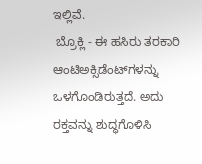ಇಲ್ಲಿವೆ.
 ಬ್ರೊಕ್ಲಿ - ಈ ಹಸಿರು ತರಕಾರಿ  ಆಂಟಿಅಕ್ಸಿಡೆಂಟ್‌ಗಳನ್ನು ಒಳಗೊಂಡಿರುತ್ತದೆ. ಅದು ರಕ್ತವನ್ನು ಶುದ್ಧಗೊಳಿಸಿ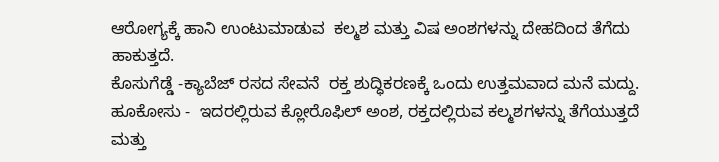ಆರೋಗ್ಯಕ್ಕೆ ಹಾನಿ ಉಂಟುಮಾಡುವ  ಕಲ್ಮಶ ಮತ್ತು ವಿಷ ಅಂಶಗಳನ್ನು ದೇಹದಿಂದ ತೆಗೆದು ಹಾಕುತ್ತದೆ.
ಕೊಸುಗೆಡ್ಡೆ -ಕ್ಯಾಬೆಜ್ ರಸದ ಸೇವನೆ  ರಕ್ತ ಶುದ್ಧಿಕರಣಕ್ಕೆ ಒಂದು ಉತ್ತಮವಾದ ಮನೆ ಮದ್ದು.
ಹೂಕೋಸು -  ಇದರಲ್ಲಿರುವ ಕ್ಲೋರೊಫಿಲ್‌ ಅಂಶ, ರಕ್ತದಲ್ಲಿರುವ ಕಲ್ಮಶಗಳನ್ನು ತೆಗೆಯುತ್ತದೆ ಮತ್ತು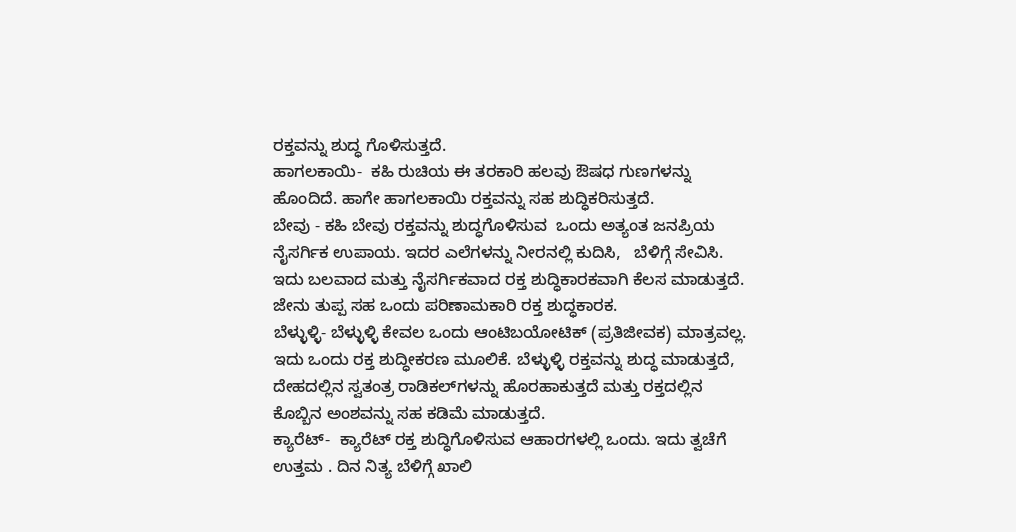ರಕ್ತವನ್ನು ಶುದ್ಧ ಗೊಳಿಸುತ್ತದೆ.
ಹಾಗಲಕಾಯಿ-  ಕಹಿ ರುಚಿಯ ಈ ತರಕಾರಿ ಹಲವು ಔಷಧ ಗುಣಗಳನ್ನು ಹೊಂದಿದೆ. ಹಾಗೇ ಹಾಗಲಕಾಯಿ ರಕ್ತವನ್ನು ಸಹ ಶುದ್ಧಿಕರಿಸುತ್ತದೆ.
ಬೇವು - ಕಹಿ ಬೇವು ರಕ್ತವನ್ನು ಶುದ್ಧಗೊಳಿಸುವ  ಒಂದು ಅತ್ಯಂತ ಜನಪ್ರಿಯ ನೈಸರ್ಗಿಕ ಉಪಾಯ. ಇದರ ಎಲೆಗಳನ್ನು ನೀರನಲ್ಲಿ ಕುದಿಸಿ,   ಬೆಳಿಗ್ಗೆ ಸೇವಿಸಿ. ಇದು ಬಲವಾದ ಮತ್ತು ನೈಸರ್ಗಿಕವಾದ ರಕ್ತ ಶುದ್ಧಿಕಾರಕವಾಗಿ ಕೆಲಸ ಮಾಡುತ್ತದೆ.
ಜೇನು ತುಪ್ಪ ಸಹ ಒಂದು ಪರಿಣಾಮಕಾರಿ ರಕ್ತ ಶುದ್ಧಕಾರಕ.
ಬೆಳ್ಳುಳ್ಳಿ- ಬೆಳ್ಳುಳ್ಳಿ ಕೇವಲ ಒಂದು ಆಂಟಿಬಯೋಟಿಕ್ (ಪ್ರತಿಜೀವಕ) ಮಾತ್ರವಲ್ಲ. ಇದು ಒಂದು ರಕ್ತ ಶುದ್ಧೀಕರಣ ಮೂಲಿಕೆ. ಬೆಳ್ಳುಳ್ಳಿ ರಕ್ತವನ್ನು ಶುದ್ಧ ಮಾಡುತ್ತದೆ, ದೇಹದಲ್ಲಿನ ಸ್ವತಂತ್ರ ರಾಡಿಕಲ್‌ಗಳನ್ನು ಹೊರಹಾಕುತ್ತದೆ ಮತ್ತು ರಕ್ತದಲ್ಲಿನ ಕೊಬ್ಬಿನ ಅಂಶವನ್ನು ಸಹ ಕಡಿಮೆ ಮಾಡುತ್ತದೆ.
ಕ್ಯಾರೆಟ್-  ಕ್ಯಾರೆಟ್ ರಕ್ತ ಶುದ್ಧಿಗೊಳಿಸುವ ಆಹಾರಗಳಲ್ಲಿ ಒಂದು. ಇದು ತ್ವಚೆಗೆ ಉತ್ತಮ . ದಿನ ನಿತ್ಯ ಬೆಳಿಗ್ಗೆ ಖಾಲಿ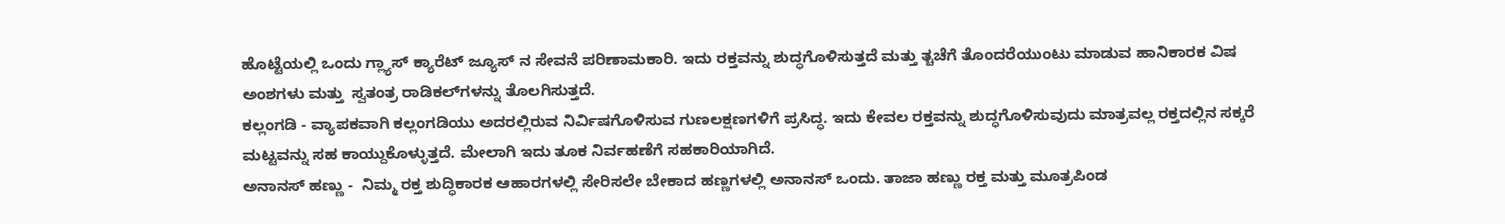ಹೊಟ್ಟೆಯಲ್ಲಿ ಒಂದು ಗ್ಲ್ಯಾಸ್ ಕ್ಯಾರೆಟ್ ಜ್ಯೂಸ್ ನ ಸೇವನೆ ಪರಿಣಾಮಕಾರಿ. ಇದು ರಕ್ತವನ್ನು ಶುದ್ಧಗೊಳಿಸುತ್ತದೆ ಮತ್ತು ತ್ಚಚೆಗೆ ತೊಂದರೆಯುಂಟು ಮಾಡುವ ಹಾನಿಕಾರಕ ವಿಷ ಅಂಶಗಳು ಮತ್ತು  ಸ್ವತಂತ್ರ ರಾಡಿಕಲ್‌ಗಳನ್ನು ತೊಲಗಿಸುತ್ತದೆ.
ಕಲ್ಲಂಗಡಿ - ವ್ಯಾಪಕವಾಗಿ ಕಲ್ಲಂಗಡಿಯು ಅದರಲ್ಲಿರುವ ನಿರ್ವಿಷಗೊಳಿಸುವ ಗುಣಲಕ್ಷಣಗಳಿಗೆ ಪ್ರಸಿದ್ಧ. ಇದು ಕೇವಲ ರಕ್ತವನ್ನು ಶುದ್ಧಗೊಳಿಸುವುದು ಮಾತ್ರವಲ್ಲ ರಕ್ತದಲ್ಲಿನ ಸಕ್ಕರೆ ಮಟ್ಟವನ್ನು ಸಹ ಕಾಯ್ದುಕೊಳ್ಳುತ್ತದೆ. ಮೇಲಾಗಿ ಇದು ತೂಕ ನಿರ್ವಹಣೆಗೆ ಸಹಕಾರಿಯಾಗಿದೆ.
ಅನಾನಸ್ ಹಣ್ಣು -  ನಿಮ್ಮ ರಕ್ತ ಶುದ್ಧಿಕಾರಕ ಆಹಾರಗಳಲ್ಲಿ ಸೇರಿಸಲೇ ಬೇಕಾದ ಹಣ್ಣಗಳಲ್ಲಿ ಅನಾನಸ್ ಒಂದು. ತಾಜಾ ಹಣ್ಣು ರಕ್ತ ಮತ್ತು ಮೂತ್ರಪಿಂಡ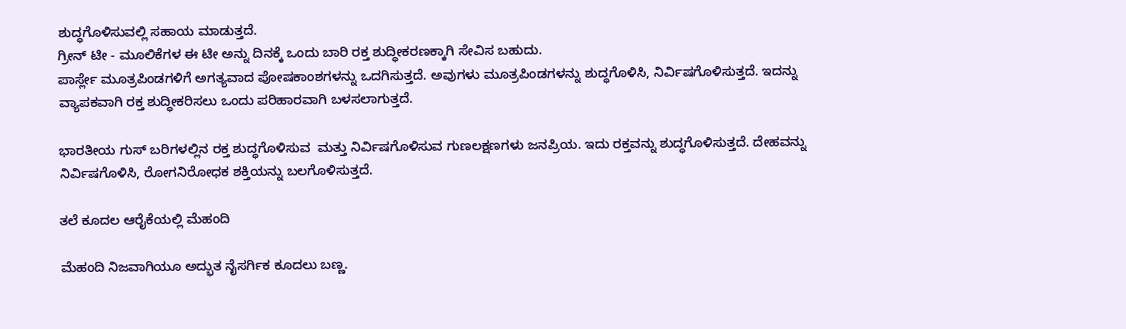ಶುದ್ಧಗೊಳಿಸುವಲ್ಲಿ ಸಹಾಯ ಮಾಡುತ್ತದೆ.
ಗ್ರೀನ್ ಟೀ - ಮೂಲಿಕೆಗಳ ಈ ಟೀ ಅನ್ನು ದಿನಕ್ಕೆ ಒಂದು ಬಾರಿ ರಕ್ತ ಶುದ್ಧೀಕರಣಕ್ಕಾಗಿ ಸೇವಿಸ ಬಹುದು.
ಪಾರ್ಸ್ಲೇ ಮೂತ್ರಪಿಂಡಗಳಿಗೆ ಅಗತ್ಯವಾದ ಪೋಷಕಾಂಶಗಳನ್ನು ಒದಗಿಸುತ್ತದೆ. ಅವುಗಳು ಮೂತ್ರಪಿಂಡಗಳನ್ನು ಶುದ್ಧಗೊಳಿಸಿ, ನಿರ್ವಿಷಗೊಳಿಸುತ್ತದೆ. ಇದನ್ನು  ವ್ಯಾಪಕವಾಗಿ ರಕ್ತ ಶುದ್ಧೀಕರಿಸಲು ಒಂದು ಪರಿಹಾರವಾಗಿ ಬಳಸಲಾಗುತ್ತದೆ.

ಭಾರತೀಯ ಗುಸ್ ಬರಿಗಳಲ್ಲಿನ ರಕ್ತ ಶುದ್ಧಗೊಳಿಸುವ  ಮತ್ತು ನಿರ್ವಿಷಗೊಳಿಸುವ ಗುಣಲಕ್ಷಣಗಳು ಜನಪ್ರಿಯ. ಇದು ರಕ್ತವನ್ನು ಶುದ್ಧಗೊಳಿಸುತ್ತದೆ. ದೇಹವನ್ನು ನಿರ್ವಿಷಗೊಳಿಸಿ, ರೋಗನಿರೋಧಕ ಶಕ್ತಿಯನ್ನು ಬಲಗೊಳಿಸುತ್ತದೆ.

ತಲೆ ಕೂದಲ ಆರೈಕೆಯಲ್ಲಿ ಮೆಹಂದಿ

ಮೆಹಂದಿ ನಿಜವಾಗಿಯೂ ಅದ್ಭುತ ನೈಸರ್ಗಿಕ ಕೂದಲು ಬಣ್ಣ.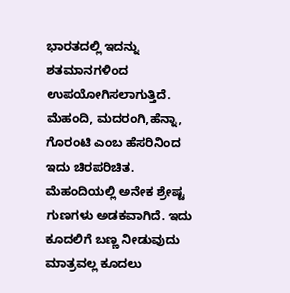ಭಾರತದಲ್ಲಿ ಇದನ್ನು ಶತಮಾನಗಳಿಂದ  ಉಪಯೋಗಿಸಲಾಗುತ್ತಿದೆ. ಮೆಹಂದಿ, ಮದರಂಗಿ,ಹೆನ್ನಾ, ಗೊರಂಟಿ ಎಂಬ ಹೆಸರಿನಿಂದ ಇದು ಚಿರಪರಿಚಿತ. ಮೆಹಂದಿಯಲ್ಲಿ ಅನೇಕ ಶ್ರೇಷ್ಟ ಗುಣಗಳು ಅಡಕವಾಗಿದೆ. ಇದು ಕೂದಲಿಗೆ ಬಣ್ಣ ನೀಡುವುದು ಮಾತ್ರವಲ್ಲ ಕೂದಲು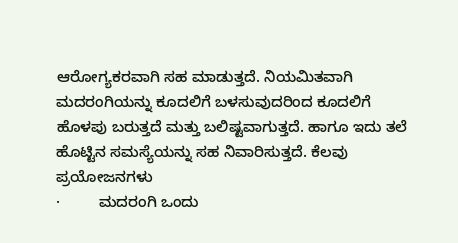ಆರೋಗ್ಯಕರವಾಗಿ ಸಹ ಮಾಡುತ್ತದೆ. ನಿಯಮಿತವಾಗಿ ಮದರಂಗಿಯನ್ನು ಕೂದಲಿಗೆ ಬಳಸುವುದರಿಂದ ಕೂದಲಿಗೆ ಹೊಳಪು ಬರುತ್ತದೆ ಮತ್ತು ಬಲಿಷ್ಟವಾಗುತ್ತದೆ. ಹಾಗೂ ಇದು ತಲೆ ಹೊಟ್ಟಿನ ಸಮಸ್ಯೆಯನ್ನು ಸಹ ನಿವಾರಿಸುತ್ತದೆ. ಕೆಲವು ಪ್ರಯೋಜನಗಳು
·         ಮದರಂಗಿ ಒಂದು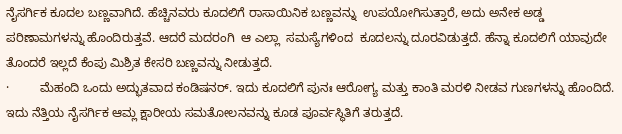ನೈಸರ್ಗಿಕ ಕೂದಲ ಬಣ್ಣವಾಗಿದೆ. ಹೆಚ್ಚಿನವರು ಕೂದಲಿಗೆ ರಾಸಾಯಿನಿಕ ಬಣ್ಣವನ್ನು  ಉಪಯೋಗಿಸುತ್ತಾರೆ, ಅದು ಅನೇಕ ಅಡ್ಡ ಪರಿಣಾಮಗಳನ್ನು ಹೊಂದಿರುತ್ತವೆ. ಆದರೆ ಮದರಂಗಿ  ಆ ಎಲ್ಲಾ  ಸಮಸ್ಯೆಗಳಿಂದ  ಕೂದಲನ್ನು ದೂರವಿಡುತ್ತದೆ. ಹೆನ್ನಾ ಕೂದಲಿಗೆ ಯಾವುದೇ ತೊಂದರೆ ಇಲ್ಲದೆ ಕೆಂಪು ಮಿಶ್ರಿತ ಕೇಸರಿ ಬಣ್ಣವನ್ನು ನೀಡುತ್ತದೆ.
·         ಮೆಹಂದಿ ಒಂದು ಅದ್ಭುತವಾದ ಕಂಡಿಷನರ್. ಇದು ಕೂದಲಿಗೆ ಪುನಃ ಆರೋಗ್ಯ ಮತ್ತು ಕಾಂತಿ ಮರಳಿ ನೀಡವ ಗುಣಗಳನ್ನು ಹೊಂದಿದೆ. ಇದು ನೆತ್ತಿಯ ನೈಸರ್ಗಿಕ ಆಮ್ಲ ಕ್ಷಾರೀಯ ಸಮತೋಲನವನ್ನು ಕೂಡ ಪೂರ್ವಸ್ಥಿತಿಗೆ ತರುತ್ತದೆ.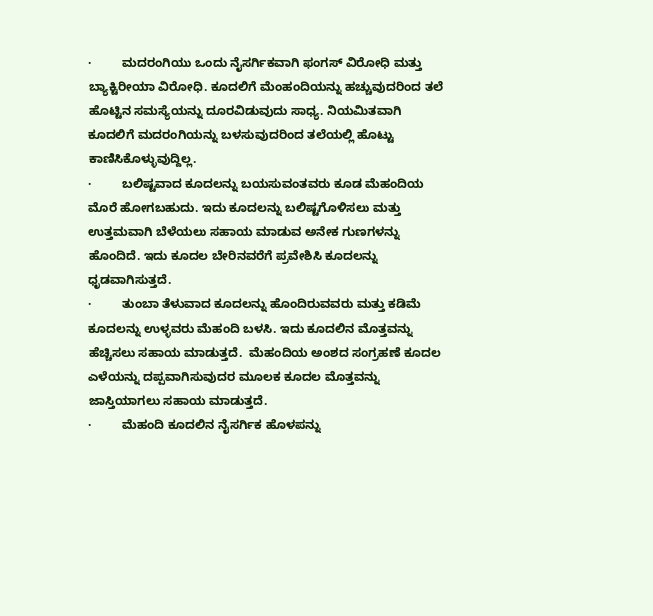·         ಮದರಂಗಿಯು ಒಂದು ನೈಸರ್ಗಿಕವಾಗಿ ಫಂಗಸ್ ವಿರೋಧಿ ಮತ್ತು ಬ್ಯಾಕ್ಟಿರೀಯಾ ವಿರೋಧಿ. ಕೂದಲಿಗೆ ಮೆಂಹಂದಿಯನ್ನು ಹಚ್ಚುವುದರಿಂದ ತಲೆ ಹೊಟ್ಟಿನ ಸಮಸ್ಯೆಯನ್ನು ದೂರವಿಡುವುದು ಸಾಧ್ಯ. ನಿಯಮಿತವಾಗಿ ಕೂದಲಿಗೆ ಮದರಂಗಿಯನ್ನು ಬಳಸುವುದರಿಂದ ತಲೆಯಲ್ಲಿ ಹೊಟ್ಟು ಕಾಣಿಸಿಕೊಳ್ಳುವುದ್ದಿಲ್ಲ.
·         ಬಲಿಷ್ಟವಾದ ಕೂದಲನ್ನು ಬಯಸುವಂತವರು ಕೂಡ ಮೆಹಂದಿಯ ಮೊರೆ ಹೋಗಬಹುದು. ಇದು ಕೂದಲನ್ನು ಬಲಿಷ್ಟಗೊಳಿಸಲು ಮತ್ತು ಉತ್ತಮವಾಗಿ ಬೆಳೆಯಲು ಸಹಾಯ ಮಾಡುವ ಅನೇಕ ಗುಣಗಳನ್ನು ಹೊಂದಿದೆ. ಇದು ಕೂದಲ ಬೇರಿನವರೆಗೆ ಪ್ರವೇಶಿಸಿ ಕೂದಲನ್ನು  ಧೃಡವಾಗಿಸುತ್ತದೆ.
·         ತುಂಬಾ ತೆಳುವಾದ ಕೂದಲನ್ನು ಹೊಂದಿರುವವರು ಮತ್ತು ಕಡಿಮೆ ಕೂದಲನ್ನು ಉಳ್ಳವರು ಮೆಹಂದಿ ಬಳಸಿ. ಇದು ಕೂದಲಿನ ಮೊತ್ತವನ್ನು ಹೆಚ್ಚಿಸಲು ಸಹಾಯ ಮಾಡುತ್ತದೆ.  ಮೆಹಂದಿಯ ಅಂಶದ ಸಂಗ್ರಹಣೆ ಕೂದಲ ಎಳೆಯನ್ನು ದಪ್ಪವಾಗಿಸುವುದರ ಮೂಲಕ ಕೂದಲ ಮೊತ್ತವನ್ನು ಜಾಸ್ತಿಯಾಗಲು ಸಹಾಯ ಮಾಡುತ್ತದೆ.
·         ಮೆಹಂದಿ ಕೂದಲಿನ ನೈಸರ್ಗಿಕ ಹೊಳಪನ್ನು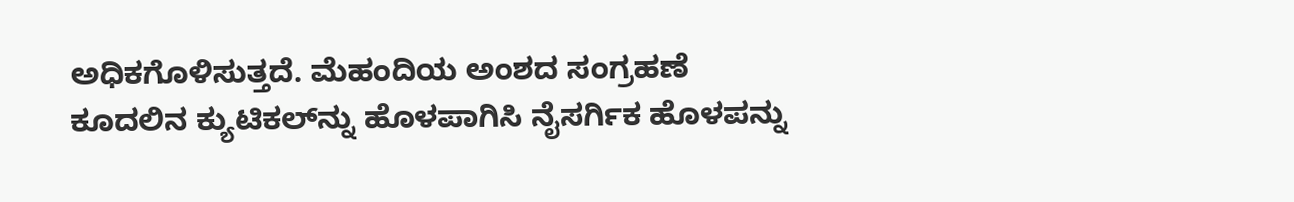ಅಧಿಕಗೊಳಿಸುತ್ತದೆ. ಮೆಹಂದಿಯ ಅಂಶದ ಸಂಗ್ರಹಣೆ ಕೂದಲಿನ ಕ್ಯುಟಿಕಲ್‌ನ್ನು ಹೊಳಪಾಗಿಸಿ ನೈಸರ್ಗಿಕ ಹೊಳಪನ್ನು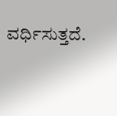ವರ್ಧಿಸುತ್ತದೆ.